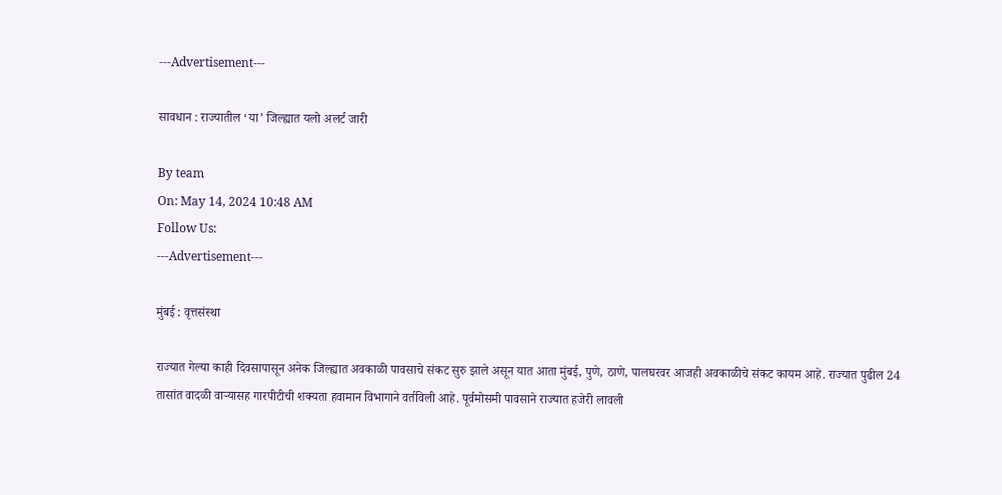---Advertisement---

सावधान : राज्यातील ‘या’ जिल्ह्यात यलो अलर्ट जारी

By team
On: May 14, 2024 10:48 AM
Follow Us:
---Advertisement---

मुंबई : वृत्तसंस्था

राज्यात गेल्या काही दिवसापासून अनेक जिल्ह्यात अवकाळी पावसाचे संकट सुरु झाले असून यात आता मुंबई, पुणे, ठाणे, पालघरवर आजही अवकाळीचे संकट कायम आहे. राज्यात पुढील 24 तासांत वादळी वाऱ्यासह गारपीटीची शक्यता हवामान विभागाने वर्तविली आहे. पूर्वमोसमी पावसाने राज्यात हजेरी लावली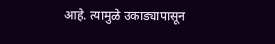आहे. त्यामुळे उकाड्यापासून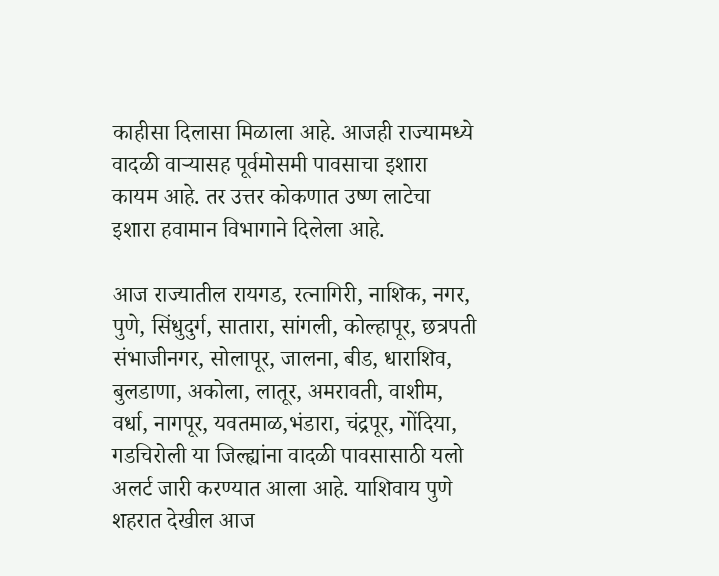काहीसा दिलासा मिळाला आहे. आजही राज्यामध्ये वादळी वाऱ्यासह पूर्वमोसमी पावसाचा इशारा कायम आहे. तर उत्तर कोकणात उष्ण लाटेचा इशारा हवामान विभागाने दिलेला आहे.

आज राज्यातील रायगड, रत्नागिरी, नाशिक, नगर, पुणे, सिंधुदुर्ग, सातारा, सांगली, कोल्हापूर, छत्रपती संभाजीनगर, सोलापूर, जालना, बीड, धाराशिव, बुलडाणा, अकोला, लातूर, अमरावती, वाशीम, वर्धा, नागपूर, यवतमाळ,भंडारा, चंद्रपूर, गोंदिया, गडचिरोली या जिल्ह्यांना वादळी पावसासाठी यलो अलर्ट जारी करण्यात आला आहे. याशिवाय पुणे शहरात देखील आज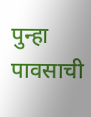पुन्हा पावसाची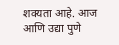शक्यता आहे. आज आणि उद्या पुणे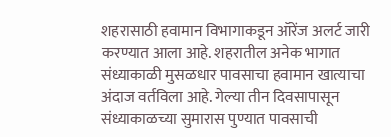शहरासाठी हवामान विभागाकडून ऑरेंज अलर्ट जारी करण्यात आला आहे. शहरातील अनेक भागात संध्याकाळी मुसळधार पावसाचा हवामान खात्याचा अंदाज वर्तविला आहे. गेल्या तीन दिवसापासून संध्याकाळच्या सुमारास पुण्यात पावसाची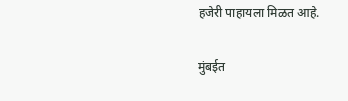हजेरी पाहायला मिळत आहे.

मुंबईत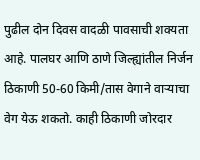पुढील दोन दिवस वादळी पावसाची शक्यता आहे. पालघर आणि ठाणे जिल्ह्यांतील निर्जन ठिकाणी 50-60 किमी/तास वेगाने वाऱ्याचा वेग येऊ शकतो. काही ठिकाणी जोरदार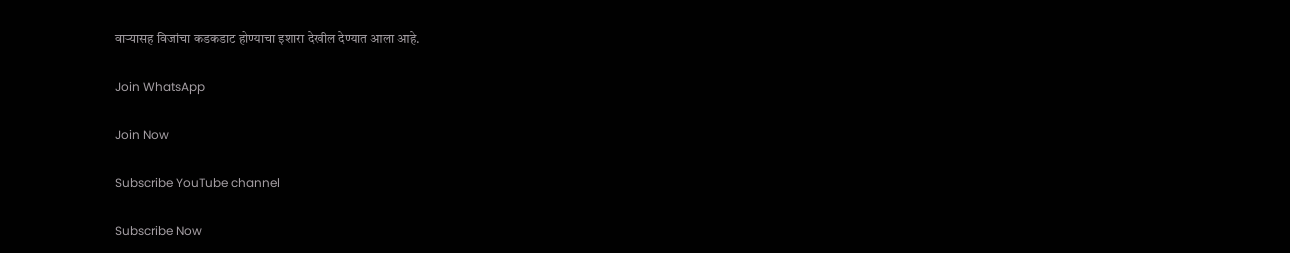वाऱ्यासह विजांचा कडकडाट होण्याचा इशारा देखील देण्यात आला आहे.

Join WhatsApp

Join Now

Subscribe YouTube channel

Subscribe Now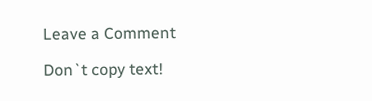Leave a Comment

Don`t copy text!